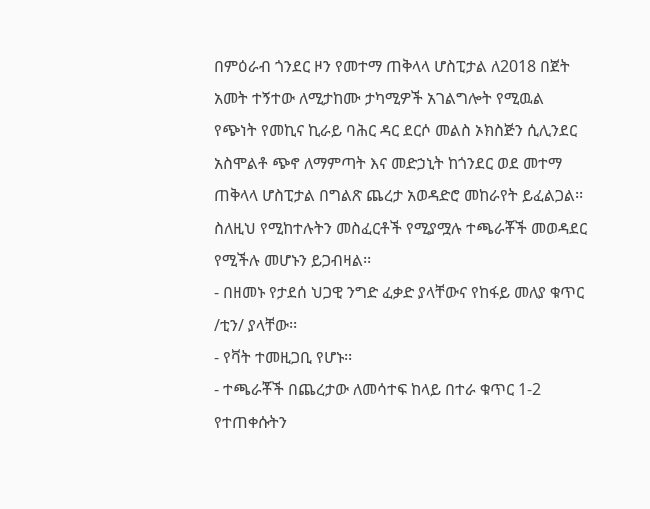በምዕራብ ጎንደር ዞን የመተማ ጠቅላላ ሆስፒታል ለ2018 በጀት አመት ተኝተው ለሚታከሙ ታካሚዎች አገልግሎት የሚዉል የጭነት የመኪና ኪራይ ባሕር ዳር ደርሶ መልስ ኦክስጅን ሲሊንደር አስሞልቶ ጭኖ ለማምጣት እና መድኃኒት ከጎንደር ወደ መተማ ጠቅላላ ሆስፒታል በግልጽ ጨረታ አወዳድሮ መከራየት ይፈልጋል፡፡ ስለዚህ የሚከተሉትን መስፈርቶች የሚያሟሉ ተጫራቾች መወዳደር የሚችሉ መሆኑን ይጋብዛል፡፡
- በዘመኑ የታደሰ ህጋዊ ንግድ ፈቃድ ያላቸውና የከፋይ መለያ ቁጥር /ቲን/ ያላቸው፡፡
- የቫት ተመዚጋቢ የሆኑ፡፡
- ተጫራቾች በጨረታው ለመሳተፍ ከላይ በተራ ቁጥር 1-2 የተጠቀሱትን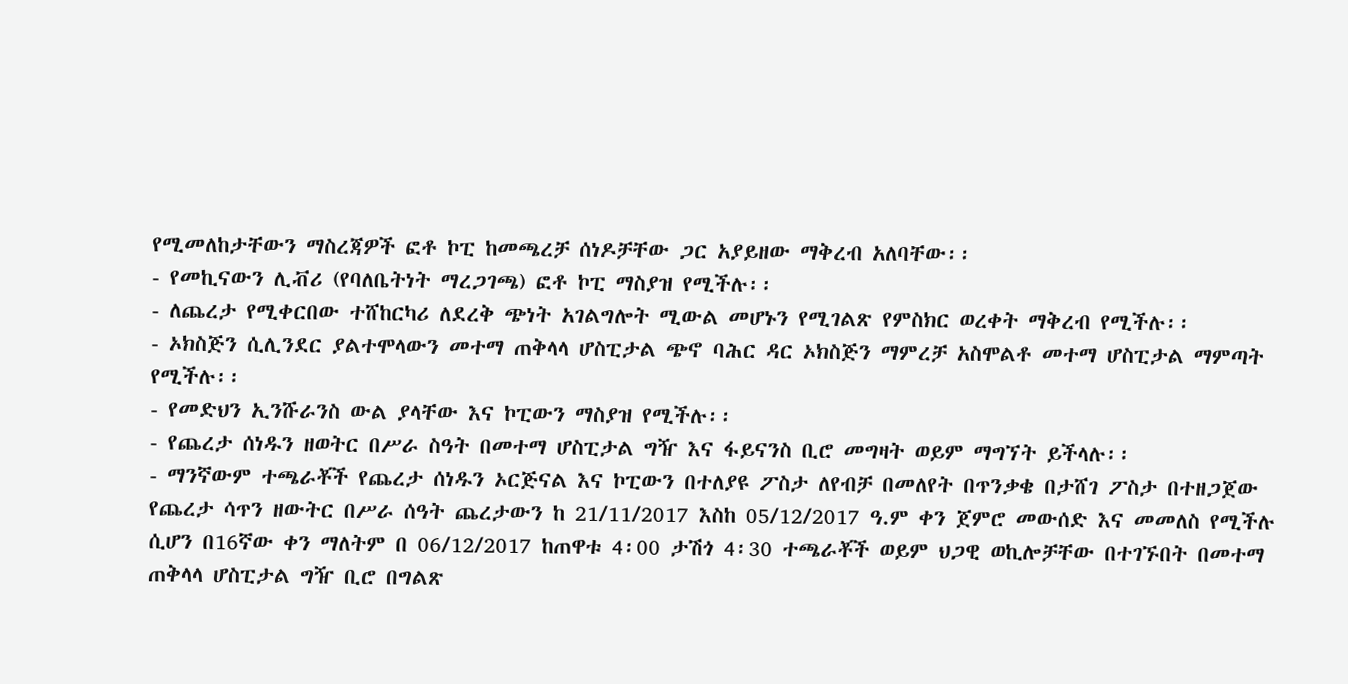የሚመለከታቸውን ማስረጃዎች ፎቶ ኮፒ ከመጫረቻ ሰነዶቻቸው ጋር አያይዘው ማቅረብ አለባቸው፡፡
- የመኪናውን ሊቭሪ (የባለቤትነት ማረጋገጫ) ፎቶ ኮፒ ማስያዝ የሚችሉ፡፡
- ለጨረታ የሚቀርበው ተሸከርካሪ ለደረቅ ጭነት አገልግሎት ሚውል መሆኑን የሚገልጽ የምስክር ወረቀት ማቅረብ የሚችሉ፡፡
- ኦክስጅን ሲሊንደር ያልተሞላውን መተማ ጠቅላላ ሆስፒታል ጭኖ ባሕር ዳር ኦክስጅን ማምረቻ አስሞልቶ መተማ ሆስፒታል ማምጣት የሚችሉ፡፡
- የመድህን ኢንሹራንስ ውል ያላቸው እና ኮፒውን ማስያዝ የሚችሉ፡፡
- የጨረታ ሰነዱን ዘወትር በሥራ ስዓት በመተማ ሆስፒታል ግዥ እና ፋይናንስ ቢሮ መግዛት ወይም ማግኘት ይችላሉ፡፡
- ማንኛውም ተጫራቾች የጨረታ ሰነዱን ኦርጅናል እና ኮፒውን በተለያዩ ፖስታ ለየብቻ በመለየት በጥንቃቄ በታሸገ ፖስታ በተዘጋጀው የጨረታ ሳጥን ዘውትር በሥራ ሰዓት ጨረታውን ከ 21/11/2017 እስከ 05/12/2017 ዓ.ም ቀን ጀምሮ መውሰድ እና መመለስ የሚችሉ ሲሆን በ16ኛው ቀን ማለትም በ 06/12/2017 ከጠዋቱ 4፡00 ታሽጎ 4፡30 ተጫራቾች ወይም ህጋዊ ወኪሎቻቸው በተገኙበት በመተማ ጠቅላላ ሆስፒታል ግዥ ቢሮ በግልጽ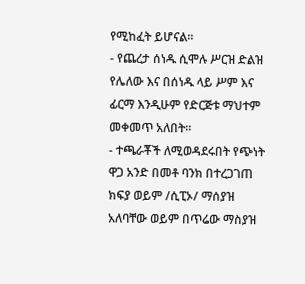የሚከፈት ይሆናል፡፡
- የጨረታ ሰነዱ ሲሞሉ ሥርዝ ድልዝ የሌለው እና በሰነዱ ላይ ሥም እና ፊርማ እንዲሁም የድርጅቱ ማህተም መቀመጥ አለበት፡፡
- ተጫራቾች ለሚወዳደሩበት የጭነት ዋጋ አንድ በመቶ ባንክ በተረጋገጠ ክፍያ ወይም /ሲፒኦ/ ማሰያዝ አለባቸው ወይም በጥሬው ማስያዝ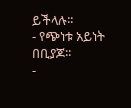ይችላሉ፡፡
- የጭነቱ አይነት በቢያጆ፡፡
-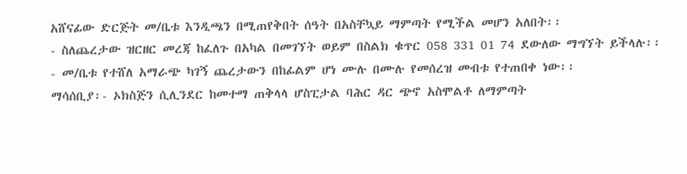አሸናፊው ድርጅት መ/ቤቱ እንዲጫን በሚጠየቅበት ሰዓት በአስቸኳይ ማምጣት የሚችል መሆን አለበት፡፡
- ስለጨረታው ዝርዘር መረጃ ከፈለጉ በአካል በመገኘት ወይም በስልክ ቁጥር 058 331 01 74 ደውለው ማግኘት ይችላሉ፡፡
- መ/ቤቱ የተሸለ አማራጭ ካገኝ ጨረታውን በከፊልም ሆነ ሙሉ በሙሉ የመሰረዝ መብቱ የተጠበቀ ነው፡፡
ማሳሰቢያ፡- ኦክስጅን ሲሊንደር ከመተማ ጠቅላላ ሆስፒታል ባሕር ዳር ጭኖ አስሞልቶ ለማምጣት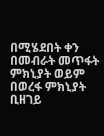በሚሄደበት ቀን በመብራት መጥፋት ምክኒያት ወይም በወረፋ ምክኒያት ቢዘገይ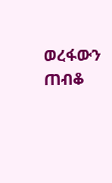ወረፋውን ጠብቆ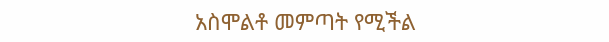አስሞልቶ መምጣት የሚችል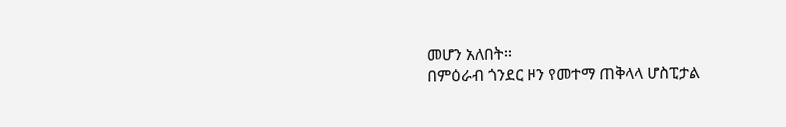መሆን አለበት፡፡
በምዕራብ ጎንደር ዞን የመተማ ጠቅላላ ሆስፒታል